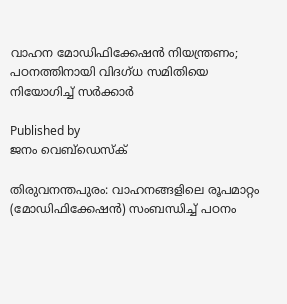വാഹന മോഡിഫിക്കേഷൻ നിയന്ത്രണം; പഠനത്തിനായി വിദഗ്ധ സമിതിയെ നിയോഗിച്ച് സർക്കാർ

Published by
ജനം വെബ്‌ഡെസ്ക്

തിരുവനന്തപുരം: വാഹനങ്ങളിലെ രൂപമാറ്റം (മോഡിഫിക്കേഷൻ) സംബന്ധിച്ച് പഠനം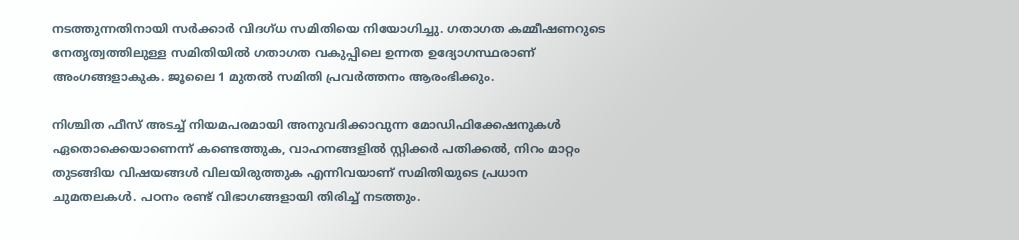നടത്തുന്നതിനായി സർക്കാർ വിദഗ്ധ സമിതിയെ നിയോഗിച്ചു. ഗതാഗത കമ്മീഷണറുടെ നേതൃത്വത്തിലുള്ള സമിതിയിൽ ഗതാഗത വകുപ്പിലെ ഉന്നത ഉദ്യോഗസ്ഥരാണ് അംഗങ്ങളാകുക. ജൂലൈ 1 മുതൽ സമിതി പ്രവർത്തനം ആരംഭിക്കും.

നിശ്ചിത ഫീസ് അടച്ച് നിയമപരമായി അനുവദിക്കാവുന്ന മോഡിഫിക്കേഷനുകൾ ഏതൊക്കെയാണെന്ന് കണ്ടെത്തുക, വാഹനങ്ങളിൽ സ്റ്റിക്കർ പതിക്കൽ, നിറം മാറ്റം തുടങ്ങിയ വിഷയങ്ങൾ വിലയിരുത്തുക എന്നിവയാണ് സമിതിയുടെ പ്രധാന ചുമതലകൾ. പഠനം രണ്ട് വിഭാഗങ്ങളായി തിരിച്ച് നടത്തും.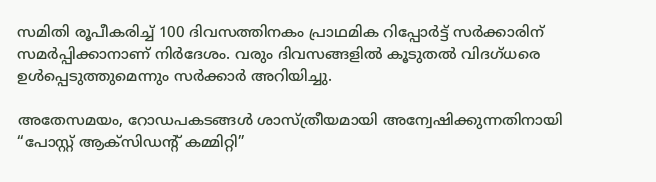സമിതി രൂപീകരിച്ച് 100 ദിവസത്തിനകം പ്രാഥമിക റിപ്പോർട്ട് സർക്കാരിന് സമർപ്പിക്കാനാണ് നിർദേശം. വരും ദിവസങ്ങളിൽ കൂടുതൽ വിദഗ്ധരെ ഉൾപ്പെടുത്തുമെന്നും സർക്കാർ അറിയിച്ചു.

അതേസമയം, റോഡപകടങ്ങൾ ശാസ്ത്രീയമായി അന്വേഷിക്കുന്നതിനായി “പോസ്റ്റ് ആക്‌സിഡന്റ് കമ്മിറ്റി”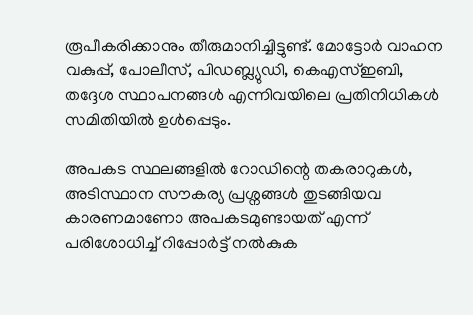രൂപീകരിക്കാനും തീരുമാനിച്ചിട്ടുണ്ട്. മോട്ടോർ വാഹന വകുപ്പ്, പോലീസ്, പിഡബ്ല്യുഡി, കെഎസ്ഇബി, തദ്ദേശ സ്ഥാപനങ്ങൾ എന്നിവയിലെ പ്രതിനിധികൾ സമിതിയിൽ ഉൾപ്പെടും.

അപകട സ്ഥലങ്ങളിൽ റോഡിന്റെ തകരാറുകൾ, അടിസ്ഥാന സൗകര്യ പ്രശ്നങ്ങൾ തുടങ്ങിയവ കാരണമാണോ അപകടമുണ്ടായത് എന്ന് പരിശോധിച്ച് റിപ്പോർട്ട് നൽകുക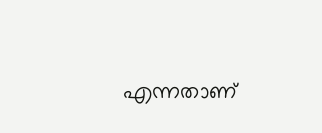എന്നതാണ്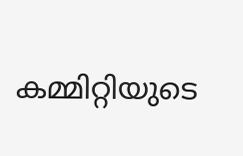കമ്മിറ്റിയുടെ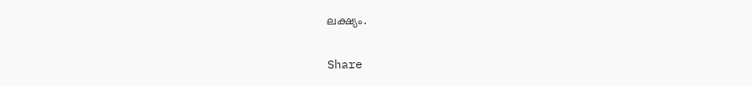ലക്ഷ്യം.

Share